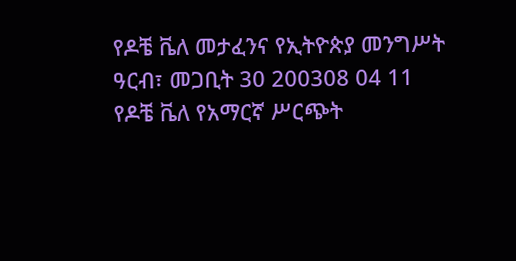የዶቼ ቬለ መታፈንና የኢትዮጵያ መንግሥት
ዓርብ፣ መጋቢት 30 200308 04 11
የዶቼ ቬለ የአማርኛ ሥርጭት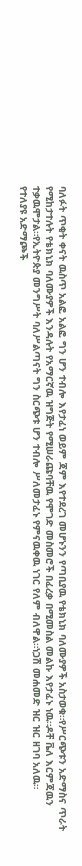ባለፉት ጥቂት ቀናት ዉስጥ አልፎ አልፎ ግን ሆን ተብሎ እየታፈነ ወይም ጃም እየተደረገ መሆኑንን የጣቢያዉ የቴክኒክ ባለሙያዎች አስታወቁ።የሥርጭቱን አድማስና ጥራት የሚከታተሉት የቴክኒክ ባለሙያዎች እንዳሉት የአማርኛዉ ዝግጅት የሚሠራጩባቸዉ የሞገድ መስመሮች በፈረቃ በሚመስል መልኩ እየታፈኑ ነዉ።ዶቸ ቬለ እርምጃዉን ተቃዉሞታል።የኢትዮጵያ መንግሥት ባለሥልጣናት ግን ስርጭቱ ሆን ተብሎ ሥለመታፈኑ የምናዉቀዉ ነገር የለም ብለዋል።ነጋሽ መሐመድ ዝር ዝር ዘገባ አለዉ።
የተለያዩ አድማጮች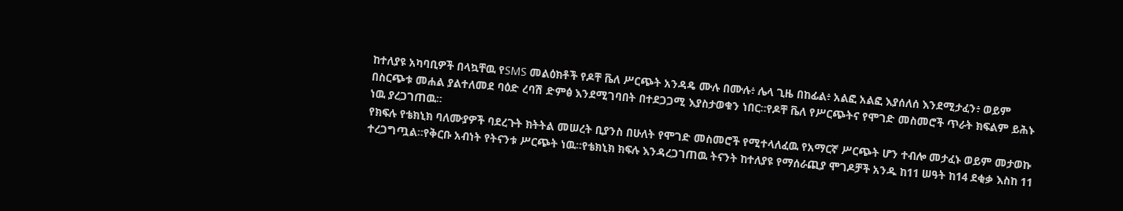ከተለያዩ አካባቢዎች በላኳቸዉ የSMS መልዕክቶች የዶቸ ቬለ ሥርጭት አንዳዴ ሙሉ በሙሉ፥ ሌላ ጊዜ በከፊል፥ አልፎ አልፎ እያሰለሰ እንደሚታፈን፥ ወይም በስርጭቱ መሐል ያልተለመደ ባዕድ ረባሽ ድምፅ እንደሚገባበት በተደጋጋሚ እያስታወቁን ነበር።የዶቸ ቬለ የሥርጭትና የሞገድ መስመሮች ጥራት ክፍልም ይሕኑ ነዉ ያረጋገጠዉ።
የክፍሉ የቴክኒክ ባለሙያዎች ባደረጉት ክትትል መሠረት ቢያንስ በሁለት የሞገድ መስመሮች የሚተላለፈዉ የአማርኛ ሥርጭት ሆን ተብሎ መታፈኑ ወይም መታወኩ ተረጋግጧል።የቅርቡ አብነት የትናንቱ ሥርጭት ነዉ።የቴክኒክ ክፍሉ እንዳረጋገጠዉ ትናንት ከተለያዩ የማሰራጪያ ሞገዶቻች አንዱ ከ11 ሠዓት ከ14 ደቂቃ እስከ 11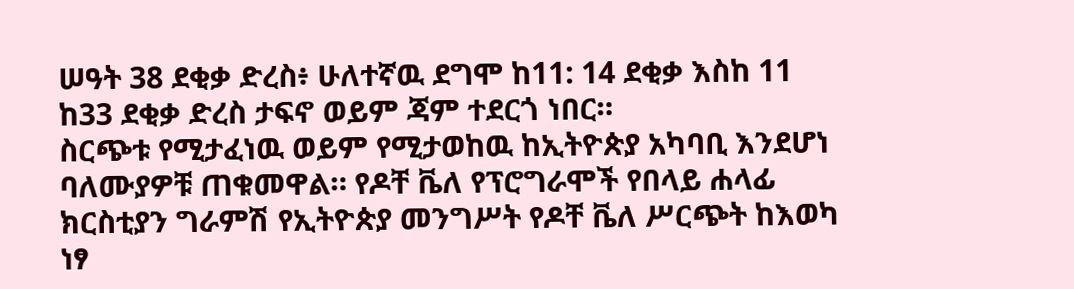ሠዓት 38 ደቂቃ ድረስ፥ ሁለተኛዉ ደግሞ ከ11: 14 ደቂቃ እስከ 11 ከ33 ደቂቃ ድረስ ታፍኖ ወይም ጃም ተደርጎ ነበር።
ስርጭቱ የሚታፈነዉ ወይም የሚታወከዉ ከኢትዮጵያ አካባቢ እንደሆነ ባለሙያዎቹ ጠቁመዋል። የዶቸ ቬለ የፕሮግራሞች የበላይ ሐላፊ ክርስቲያን ግራምሽ የኢትዮጵያ መንግሥት የዶቸ ቬለ ሥርጭት ከእወካ ነፃ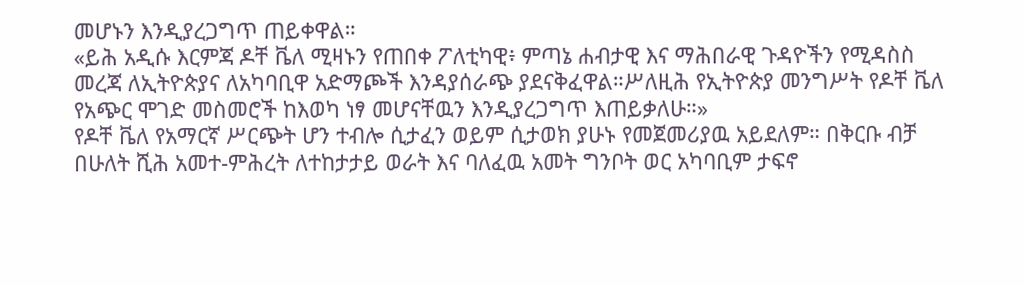መሆኑን እንዲያረጋግጥ ጠይቀዋል።
«ይሕ አዲሱ እርምጃ ዶቸ ቬለ ሚዛኑን የጠበቀ ፖለቲካዊ፥ ምጣኔ ሐብታዊ እና ማሕበራዊ ጉዳዮችን የሚዳስስ መረጃ ለኢትዮጵያና ለአካባቢዋ አድማጮች እንዳያሰራጭ ያደናቅፈዋል።ሥለዚሕ የኢትዮጵያ መንግሥት የዶቸ ቬለ የአጭር ሞገድ መስመሮች ከእወካ ነፃ መሆናቸዉን እንዲያረጋግጥ እጠይቃለሁ።»
የዶቸ ቬለ የአማርኛ ሥርጭት ሆን ተብሎ ሲታፈን ወይም ሲታወክ ያሁኑ የመጀመሪያዉ አይደለም። በቅርቡ ብቻ በሁለት ሺሕ አመተ-ምሕረት ለተከታታይ ወራት እና ባለፈዉ አመት ግንቦት ወር አካባቢም ታፍኖ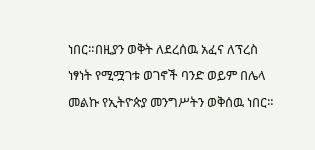ነበር።በዚያን ወቅት ለደረሰዉ አፈና ለፕረስ ነፃነት የሚሟገቱ ወገኖች ባንድ ወይም በሌላ መልኩ የኢትዮጵያ መንግሥትን ወቅሰዉ ነበር።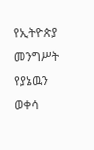የኢትዮጵያ መንግሥት የያኔዉን ወቀሳ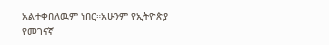አልተቀበለዉም ነበር።አሁንም የኢትዮጵያ የመገናኛ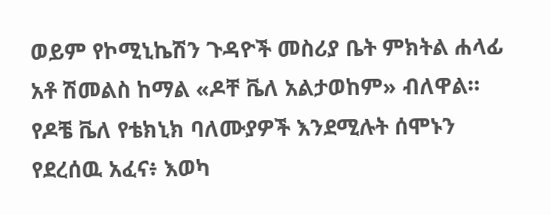ወይም የኮሚኒኬሽን ጉዳዮች መስሪያ ቤት ምክትል ሐላፊ አቶ ሽመልስ ከማል «ዶቸ ቬለ አልታወከም» ብለዋል።
የዶቼ ቬለ የቴክኒክ ባለሙያዎች እንደሚሉት ሰሞኑን የደረሰዉ አፈና፥ እወካ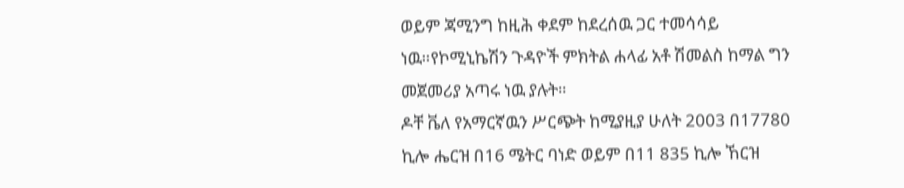ወይም ጃሚንግ ከዚሕ ቀደም ከደረሰዉ ጋር ተመሳሳይ ነዉ።የኮሚኒኬሽን ጉዳዮች ምክትል ሐላፊ አቶ ሽመልስ ከማል ግን መጀመሪያ አጣሩ ነዉ ያሉት።
ዶቸ ቬለ የአማርኛዉን ሥርጭት ከሚያዚያ ሁለት 2003 በ17780 ኪሎ ሔርዝ በ16 ሜትር ባነድ ወይም በ11 835 ኪሎ ኸርዝ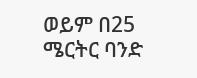ወይም በ25 ሜርትር ባንድ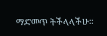ማድመጥ ትችላላችሁ።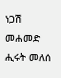ነጋሽ መሐመድ
ሒሩት መለሰ